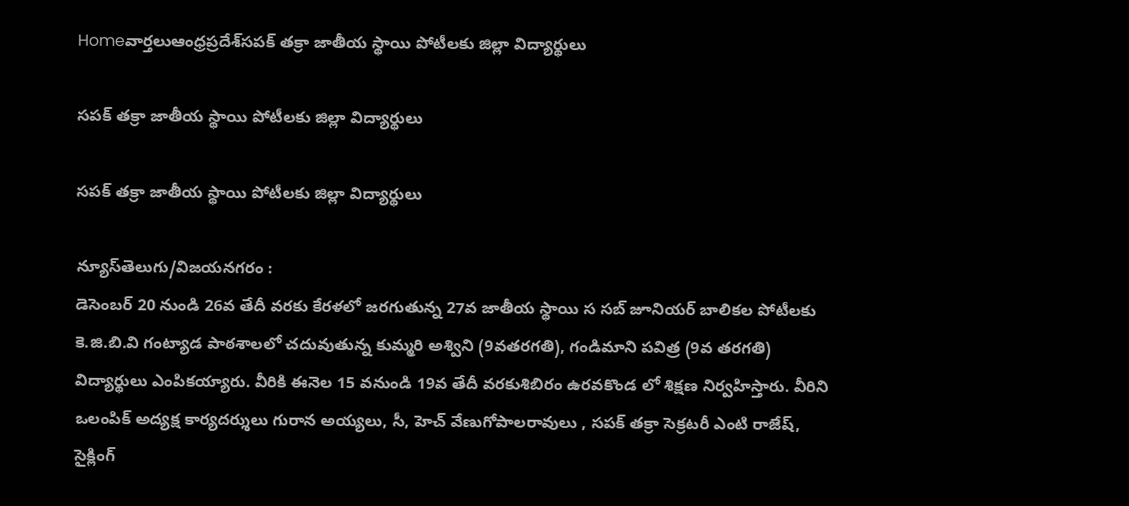Homeవార్తలుఆంధ్రప్రదేశ్‌సపక్‌ తక్రా జాతీయ స్థాయి పోటీలకు జిల్లా విద్యార్థులు

సపక్‌ తక్రా జాతీయ స్థాయి పోటీలకు జిల్లా విద్యార్థులు

సపక్‌ తక్రా జాతీయ స్థాయి పోటీలకు జిల్లా విద్యార్థులు

న్యూస్‌తెలుగు/విజయనగరం :
డెసెంబర్ 20 నుండి 26వ తేదీ వరకు కేరళలో జరగుతున్న 27వ జాతీయ స్థాయి స సబ్ జూనియర్ బాలికల పోటీలకు కె.జి.బి.వి గంట్యాడ పాఠశాలలో చదువుతున్న కుమ్మరి అశ్విని (9వతరగతి), గండిమాని పవిత్ర (9వ తరగతి) విద్యార్థులు ఎంపికయ్యారు. వీరికి ఈనెల 15 వనుండి 19వ తేదీ వరకుశిబిరం ఉరవకొండ లో శిక్షణ నిర్వహిస్తారు. వీరిని ఒలంపిక్ అద్యక్ష కార్యదర్శులు గురాన అయ్యలు, సీ, హెచ్ వేణుగోపాలరావులు , సపక్‌ తక్రా సెక్రటరీ ఎంటి రాజేష్, సైక్లింగ్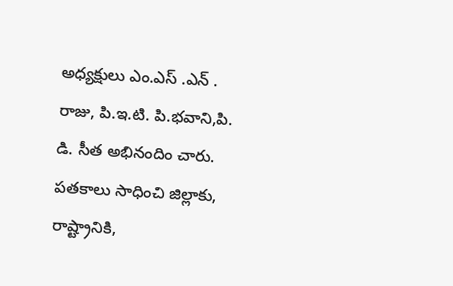అధ్యక్షులు ఎం.ఎస్ .ఎన్ . రాజు, పి.ఇ.టి. పి.భవాని,పి. డి. సీత అభినందిం చారు. పతకాలు సాధించి జిల్లాకు, రాష్ట్రానికి,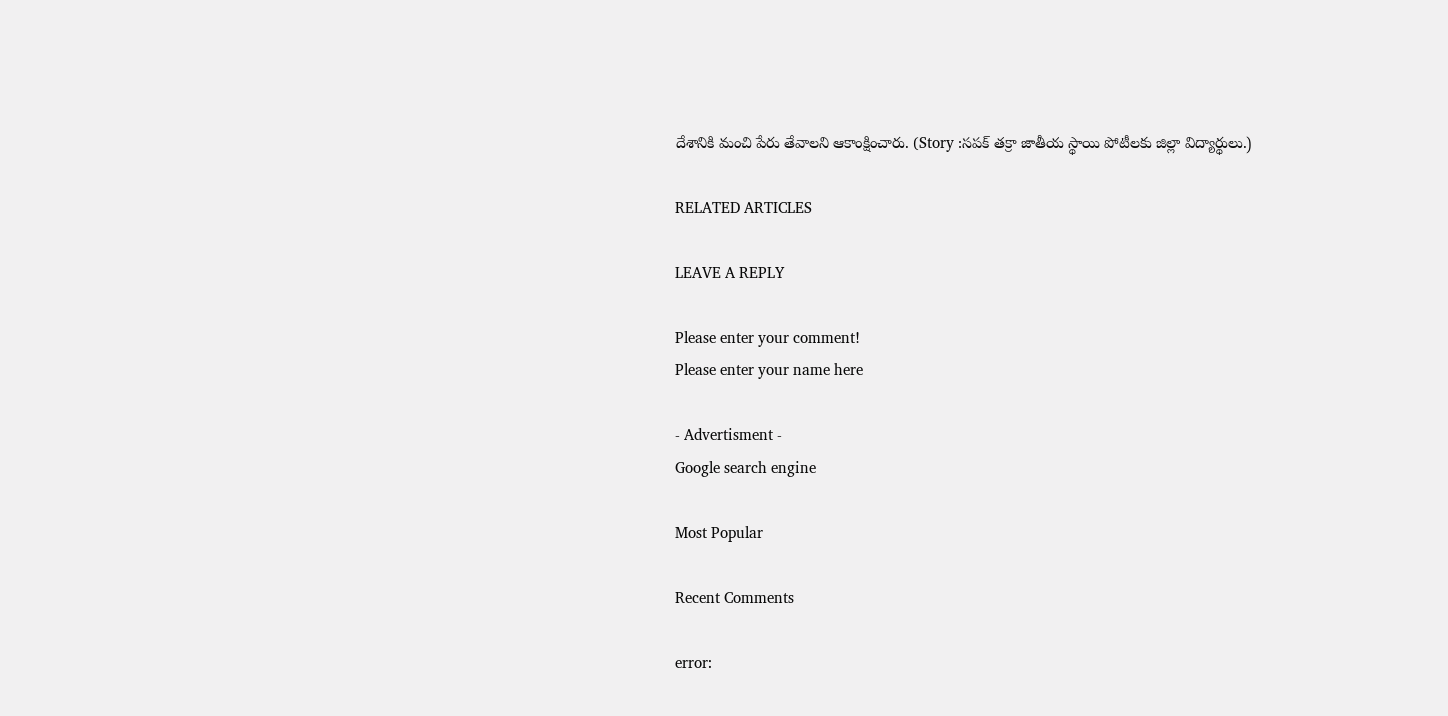దేశానికి మంచి పేరు తేవాలని ఆకాంక్షించారు. (Story :సపక్‌ తక్రా జాతీయ స్థాయి పోటీలకు జిల్లా విద్యార్థులు.)

RELATED ARTICLES

LEAVE A REPLY

Please enter your comment!
Please enter your name here

- Advertisment -
Google search engine

Most Popular

Recent Comments

error: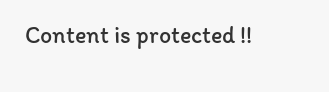Content is protected !!